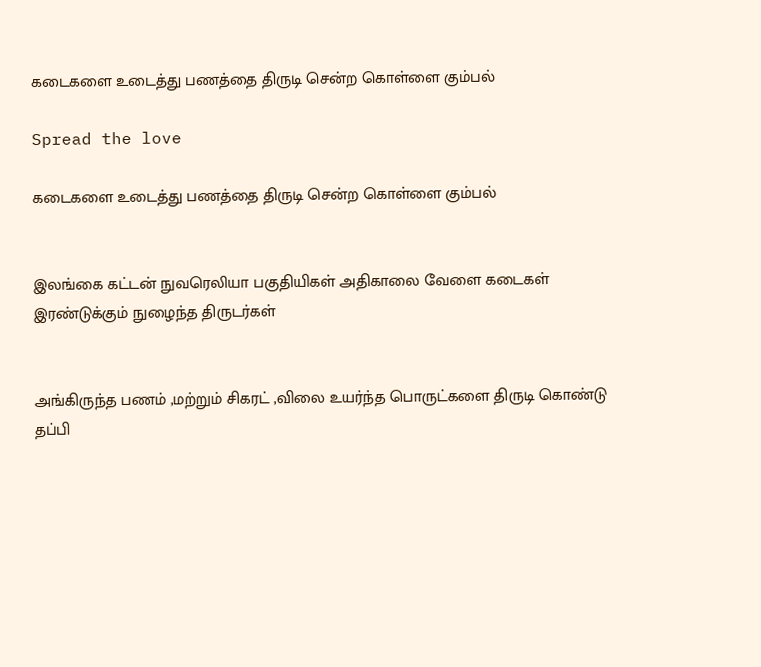கடைகளை உடைத்து பணத்தை திருடி சென்ற கொள்ளை கும்பல்

Spread the love

கடைகளை உடைத்து பணத்தை திருடி சென்ற கொள்ளை கும்பல்


இலங்கை கட்டன் நுவரெலியா பகுதியிகள் அதிகாலை வேளை கடைகள் இரண்டுக்கும் நுழைந்த திருடர்கள்


அங்கிருந்த பணம் ,மற்றும் சிகரட் ,விலை உயர்ந்த பொருட்களை திருடி கொண்டு தப்பி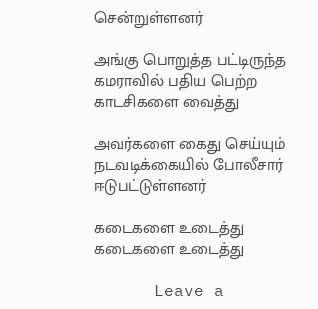சென்றுள்ளனர்

அங்கு பொறுத்த பட்டிருந்த கமராவில் பதிய பெற்ற காடசிகளை வைத்து

அவர்களை கைது செய்யும் நடவடிக்கையில் போலீசார் ஈடுபட்டுள்ளனர்

கடைகளை உடைத்து
கடைகளை உடைத்து

      Leave a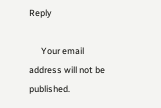Reply

      Your email address will not be published.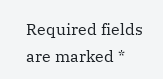Required fields are marked *